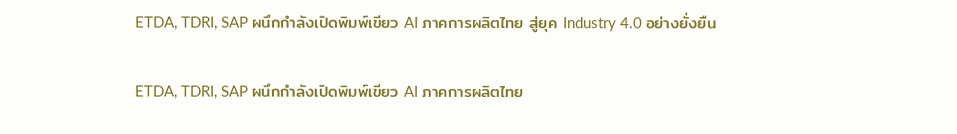ETDA, TDRI, SAP ผนึกกำลังเปิดพิมพ์เขียว AI ภาคการผลิตไทย สู่ยุค Industry 4.0 อย่างยั่งยืน

ETDA, TDRI, SAP ผนึกกำลังเปิดพิมพ์เขียว AI ภาคการผลิตไทย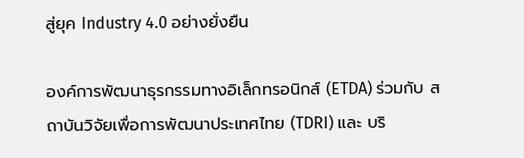สู่ยุค Industry 4.0 อย่างยั่งยืน

องค์การพัฒนาธุรกรรมทางอิเล็กทรอนิกส์ (ETDA) ร่วมกับ สถาบันวิจัยเพื่อการพัฒนาประเทศไทย (TDRI) และ บริ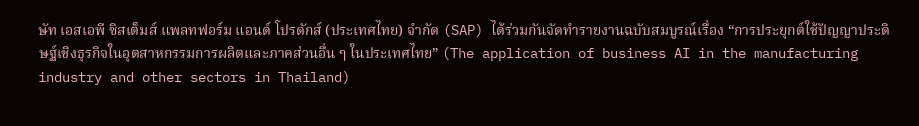ษัท เอสเอพี ซิสเต็มส์ แพลทฟอร์ม แอนด์ โปรดักส์ (ประเทศไทย) จำกัด (SAP) ได้ร่วมกันจัดทำรายงานฉบับสมบูรณ์เรื่อง “การประยุกต์ใช้ปัญญาประดิษฐ์เชิงธุรกิจในอุตสาหกรรมการผลิตและภาคส่วนอื่น ๆ ในประเทศไทย” (The application of business AI in the manufacturing industry and other sectors in Thailand)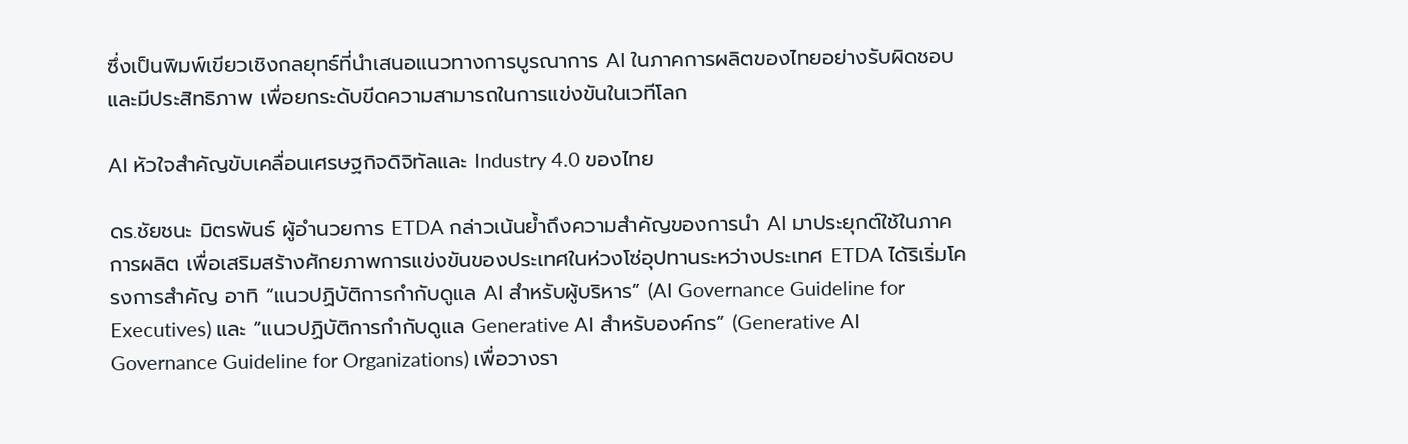ซึ่งเป็นพิมพ์เขียวเชิงกลยุทธ์ที่นำเสนอแนวทางการบูรณาการ AI ในภาคการผลิตของไทยอย่างรับผิดชอบและมีประสิทธิภาพ เพื่อยกระดับขีดความสามารถในการแข่งขันในเวทีโลก

AI หัวใจสำคัญขับเคลื่อนเศรษฐกิจดิจิทัลและ Industry 4.0 ของไทย

ดร.ชัยชนะ มิตรพันธ์ ผู้อำนวยการ ETDA กล่าวเน้นย้ำถึงความสำคัญของการนำ AI มาประยุกต์ใช้ในภาคการผลิต เพื่อเสริมสร้างศักยภาพการแข่งขันของประเทศในห่วงโซ่อุปทานระหว่างประเทศ ETDA ได้ริเริ่มโครงการสำคัญ อาทิ “แนวปฏิบัติการกำกับดูแล AI สำหรับผู้บริหาร” (AI Governance Guideline for Executives) และ “แนวปฏิบัติการกำกับดูแล Generative AI สำหรับองค์กร” (Generative AI Governance Guideline for Organizations) เพื่อวางรา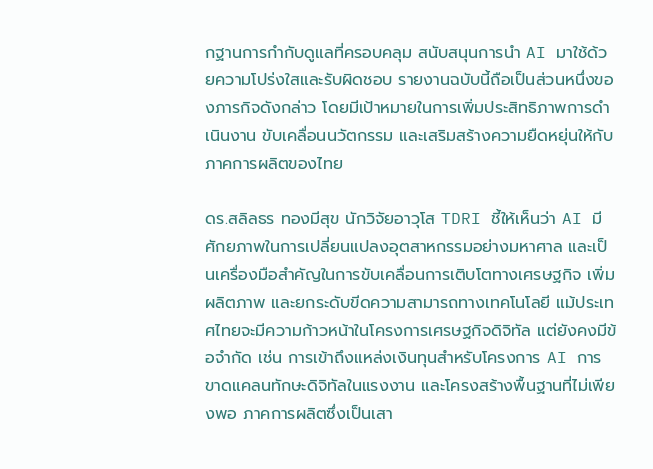กฐานการกำกับดูแลที่ครอบคลุม สนับสนุนการนำ AI มาใช้ด้วยความโปร่งใสและรับผิดชอบ รายงานฉบับนี้ถือเป็นส่วนหนึ่งของภารกิจดังกล่าว โดยมีเป้าหมายในการเพิ่มประสิทธิภาพการดำเนินงาน ขับเคลื่อนนวัตกรรม และเสริมสร้างความยืดหยุ่นให้กับภาคการผลิตของไทย

ดร.สลิลธร ทองมีสุข นักวิจัยอาวุโส TDRI ชี้ให้เห็นว่า AI มีศักยภาพในการเปลี่ยนแปลงอุตสาหกรรมอย่างมหาศาล และเป็นเครื่องมือสำคัญในการขับเคลื่อนการเติบโตทางเศรษฐกิจ เพิ่มผลิตภาพ และยกระดับขีดความสามารถทางเทคโนโลยี แม้ประเทศไทยจะมีความก้าวหน้าในโครงการเศรษฐกิจดิจิทัล แต่ยังคงมีข้อจำกัด เช่น การเข้าถึงแหล่งเงินทุนสำหรับโครงการ AI การขาดแคลนทักษะดิจิทัลในแรงงาน และโครงสร้างพื้นฐานที่ไม่เพียงพอ ภาคการผลิตซึ่งเป็นเสา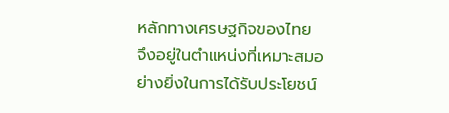หลักทางเศรษฐกิจของไทย จึงอยู่ในตำแหน่งที่เหมาะสมอย่างยิ่งในการได้รับประโยชน์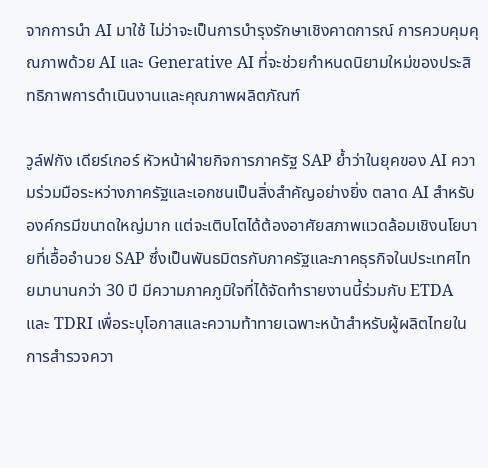จากการนำ AI มาใช้ ไม่ว่าจะเป็นการบำรุงรักษาเชิงคาดการณ์ การควบคุมคุณภาพด้วย AI และ Generative AI ที่จะช่วยกำหนดนิยามใหม่ของประสิทธิภาพการดำเนินงานและคุณภาพผลิตภัณฑ์

วูล์ฟกัง เดียร์เกอร์ หัวหน้าฝ่ายกิจการภาครัฐ SAP ย้ำว่าในยุคของ AI ความร่วมมือระหว่างภาครัฐและเอกชนเป็นสิ่งสำคัญอย่างยิ่ง ตลาด AI สำหรับองค์กรมีขนาดใหญ่มาก แต่จะเติบโตได้ต้องอาศัยสภาพแวดล้อมเชิงนโยบายที่เอื้ออำนวย SAP ซึ่งเป็นพันธมิตรกับภาครัฐและภาคธุรกิจในประเทศไทยมานานกว่า 30 ปี มีความภาคภูมิใจที่ได้จัดทำรายงานนี้ร่วมกับ ETDA และ TDRI เพื่อระบุโอกาสและความท้าทายเฉพาะหน้าสำหรับผู้ผลิตไทยในการสำรวจควา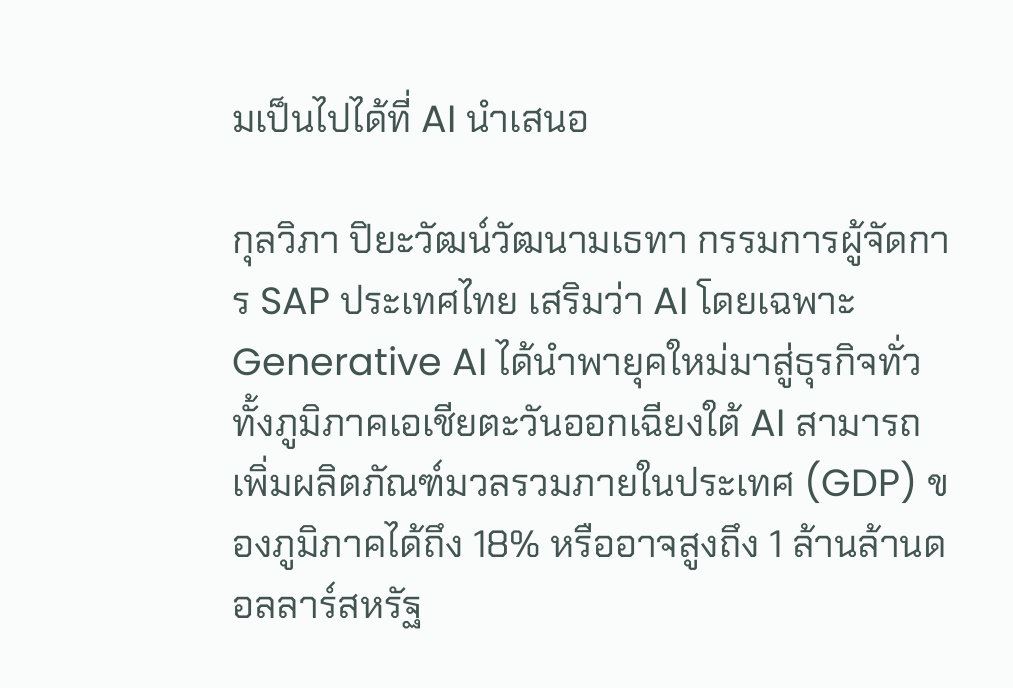มเป็นไปได้ที่ AI นำเสนอ

กุลวิภา ปิยะวัฒน์วัฒนามเธทา กรรมการผู้จัดการ SAP ประเทศไทย เสริมว่า AI โดยเฉพาะ Generative AI ได้นำพายุคใหม่มาสู่ธุรกิจทั่วทั้งภูมิภาคเอเชียตะวันออกเฉียงใต้ AI สามารถเพิ่มผลิตภัณฑ์มวลรวมภายในประเทศ (GDP) ของภูมิภาคได้ถึง 18% หรืออาจสูงถึง 1 ล้านล้านดอลลาร์สหรัฐ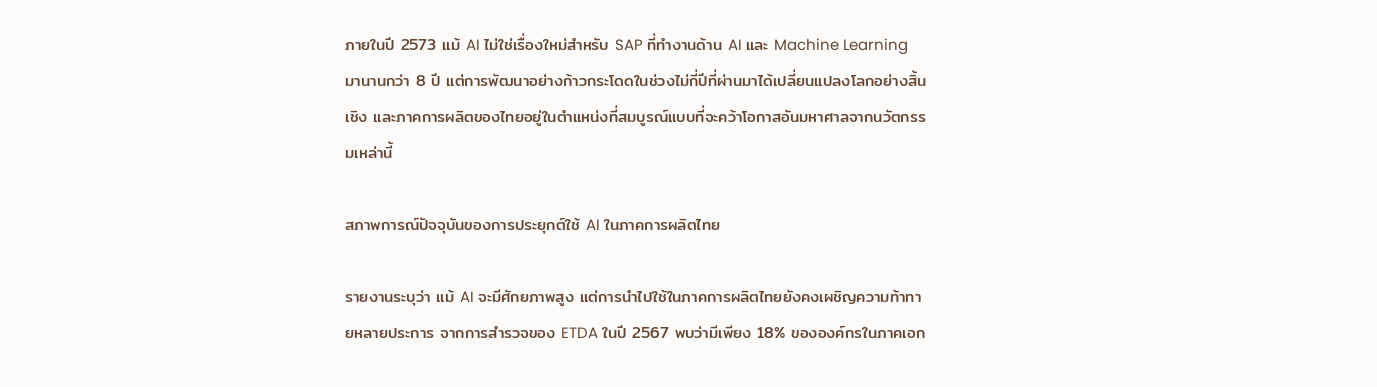ภายในปี 2573 แม้ AI ไม่ใช่เรื่องใหม่สำหรับ SAP ที่ทำงานด้าน AI และ Machine Learning มานานกว่า 8 ปี แต่การพัฒนาอย่างก้าวกระโดดในช่วงไม่กี่ปีที่ผ่านมาได้เปลี่ยนแปลงโลกอย่างสิ้นเชิง และภาคการผลิตของไทยอยู่ในตำแหน่งที่สมบูรณ์แบบที่จะคว้าโอกาสอันมหาศาลจากนวัตกรรมเหล่านี้

สภาพการณ์ปัจจุบันของการประยุกต์ใช้ AI ในภาคการผลิตไทย

รายงานระบุว่า แม้ AI จะมีศักยภาพสูง แต่การนำไปใช้ในภาคการผลิตไทยยังคงเผชิญความท้าทายหลายประการ จากการสำรวจของ ETDA ในปี 2567 พบว่ามีเพียง 18% ขององค์กรในภาคเอก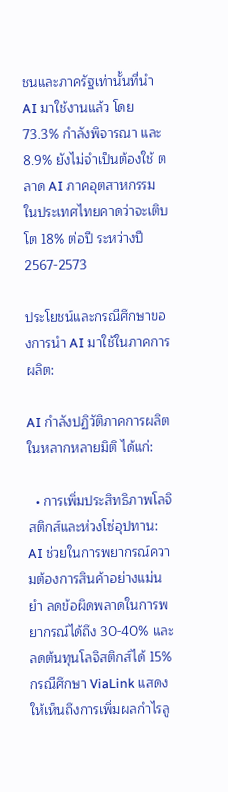ชนและภาครัฐเท่านั้นที่นำ AI มาใช้งานแล้ว โดย 73.3% กำลังพิจารณา และ 8.9% ยังไม่จำเป็นต้องใช้ ตลาด AI ภาคอุตสาหกรรมในประเทศไทยคาดว่าจะเติบโต 18% ต่อปี ระหว่างปี 2567-2573

ประโยชน์และกรณีศึกษาของการนำ AI มาใช้ในภาคการผลิต:

AI กำลังปฏิวัติภาคการผลิตในหลากหลายมิติ ได้แก่:

  • การเพิ่มประสิทธิภาพโลจิสติกส์และห่วงโซ่อุปทาน: AI ช่วยในการพยากรณ์ความต้องการสินค้าอย่างแม่นยำ ลดข้อผิดพลาดในการพยากรณ์ได้ถึง 30-40% และลดต้นทุนโลจิสติกส์ได้ 15% กรณีศึกษา ViaLink แสดงให้เห็นถึงการเพิ่มผลกำไรลู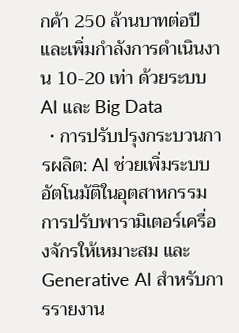กค้า 250 ล้านบาทต่อปี และเพิ่มกำลังการดำเนินงาน 10-20 เท่า ด้วยระบบ AI และ Big Data
  • การปรับปรุงกระบวนการผลิต: AI ช่วยเพิ่มระบบอัตโนมัติในอุตสาหกรรม การปรับพารามิเตอร์เครื่องจักรให้เหมาะสม และ Generative AI สำหรับการรายงาน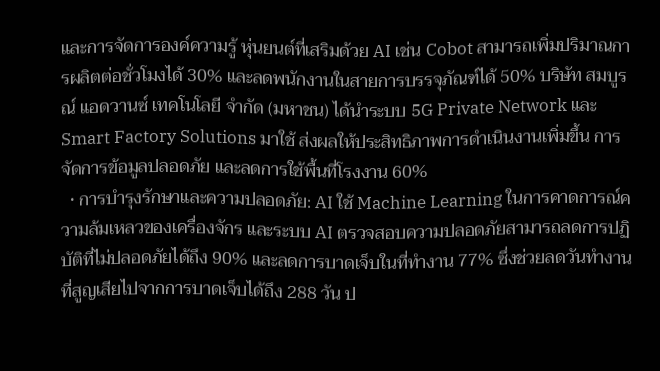และการจัดการองค์ความรู้ หุ่นยนต์ที่เสริมด้วย AI เช่น Cobot สามารถเพิ่มปริมาณการผลิตต่อชั่วโมงได้ 30% และลดพนักงานในสายการบรรจุภัณฑ์ได้ 50% บริษัท สมบูรณ์ แอดวานซ์ เทคโนโลยี จำกัด (มหาชน) ได้นำระบบ 5G Private Network และ Smart Factory Solutions มาใช้ ส่งผลให้ประสิทธิภาพการดำเนินงานเพิ่มขึ้น การจัดการข้อมูลปลอดภัย และลดการใช้พื้นที่โรงงาน 60%
  • การบำรุงรักษาและความปลอดภัย: AI ใช้ Machine Learning ในการคาดการณ์ความล้มเหลวของเครื่องจักร และระบบ AI ตรวจสอบความปลอดภัยสามารถลดการปฏิบัติที่ไม่ปลอดภัยได้ถึง 90% และลดการบาดเจ็บในที่ทำงาน 77% ซึ่งช่วยลดวันทำงานที่สูญเสียไปจากการบาดเจ็บได้ถึง 288 วัน ป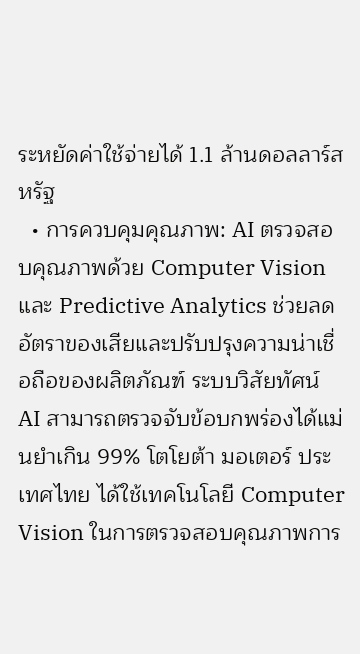ระหยัดค่าใช้จ่ายได้ 1.1 ล้านดอลลาร์สหรัฐ
  • การควบคุมคุณภาพ: AI ตรวจสอบคุณภาพด้วย Computer Vision และ Predictive Analytics ช่วยลดอัตราของเสียและปรับปรุงความน่าเชื่อถือของผลิตภัณฑ์ ระบบวิสัยทัศน์ AI สามารถตรวจจับข้อบกพร่องได้แม่นยำเกิน 99% โตโยต้า มอเตอร์ ประเทศไทย ได้ใช้เทคโนโลยี Computer Vision ในการตรวจสอบคุณภาพการ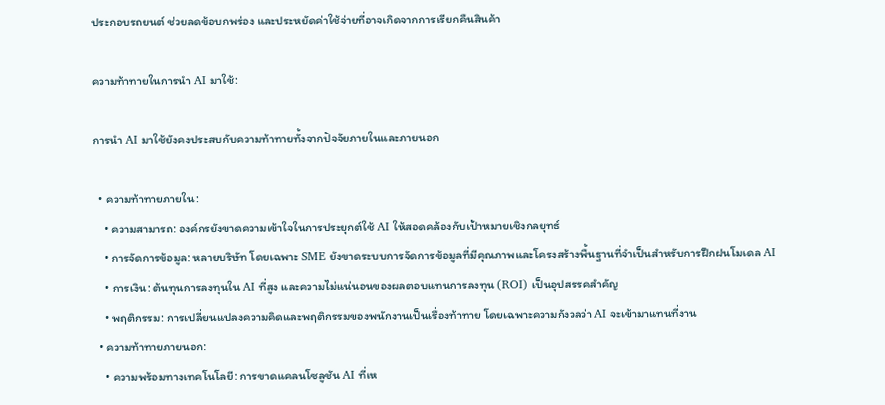ประกอบรถยนต์ ช่วยลดข้อบกพร่อง และประหยัดค่าใช้จ่ายที่อาจเกิดจากการเรียกคืนสินค้า

ความท้าทายในการนำ AI มาใช้:

การนำ AI มาใช้ยังคงประสบกับความท้าทายทั้งจากปัจจัยภายในและภายนอก

  • ความท้าทายภายใน:
    • ความสามารถ: องค์กรยังขาดความเข้าใจในการประยุกต์ใช้ AI ให้สอดคล้องกับเป้าหมายเชิงกลยุทธ์
    • การจัดการข้อมูล: หลายบริษัท โดยเฉพาะ SME ยังขาดระบบการจัดการข้อมูลที่มีคุณภาพและโครงสร้างพื้นฐานที่จำเป็นสำหรับการฝึกฝนโมเดล AI
    • การเงิน: ต้นทุนการลงทุนใน AI ที่สูง และความไม่แน่นอนของผลตอบแทนการลงทุน (ROI) เป็นอุปสรรคสำคัญ
    • พฤติกรรม: การเปลี่ยนแปลงความคิดและพฤติกรรมของพนักงานเป็นเรื่องท้าทาย โดยเฉพาะความกังวลว่า AI จะเข้ามาแทนที่งาน
  • ความท้าทายภายนอก:
    • ความพร้อมทางเทคโนโลยี: การขาดแคลนโซลูชัน AI ที่เห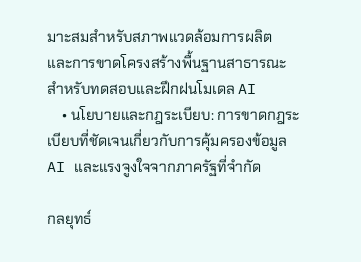มาะสมสำหรับสภาพแวดล้อมการผลิต และการขาดโครงสร้างพื้นฐานสาธารณะสำหรับทดสอบและฝึกฝนโมเดล AI
    • นโยบายและกฎระเบียบ: การขาดกฎระเบียบที่ชัดเจนเกี่ยวกับการคุ้มครองข้อมูล AI และแรงจูงใจจากภาครัฐที่จำกัด

กลยุทธ์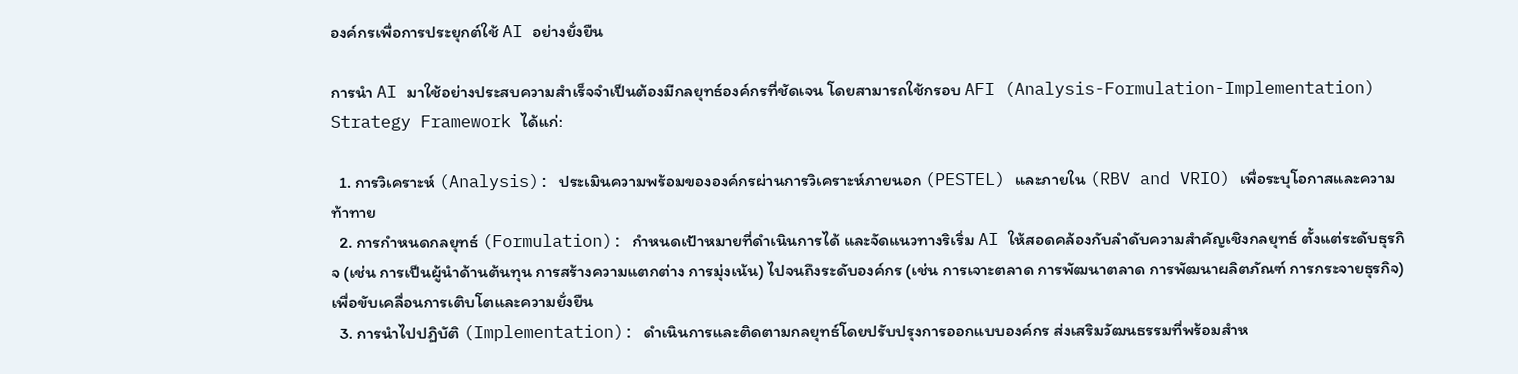องค์กรเพื่อการประยุกต์ใช้ AI อย่างยั่งยืน

การนำ AI มาใช้อย่างประสบความสำเร็จจำเป็นต้องมีกลยุทธ์องค์กรที่ชัดเจน โดยสามารถใช้กรอบ AFI (Analysis-Formulation-Implementation) Strategy Framework ได้แก่:

  1. การวิเคราะห์ (Analysis): ประเมินความพร้อมขององค์กรผ่านการวิเคราะห์ภายนอก (PESTEL) และภายใน (RBV and VRIO) เพื่อระบุโอกาสและความท้าทาย
  2. การกำหนดกลยุทธ์ (Formulation): กำหนดเป้าหมายที่ดำเนินการได้ และจัดแนวทางริเริ่ม AI ให้สอดคล้องกับลำดับความสำคัญเชิงกลยุทธ์ ตั้งแต่ระดับธุรกิจ (เช่น การเป็นผู้นำด้านต้นทุน การสร้างความแตกต่าง การมุ่งเน้น) ไปจนถึงระดับองค์กร (เช่น การเจาะตลาด การพัฒนาตลาด การพัฒนาผลิตภัณฑ์ การกระจายธุรกิจ) เพื่อขับเคลื่อนการเติบโตและความยั่งยืน
  3. การนำไปปฏิบัติ (Implementation): ดำเนินการและติดตามกลยุทธ์โดยปรับปรุงการออกแบบองค์กร ส่งเสริมวัฒนธรรมที่พร้อมสำห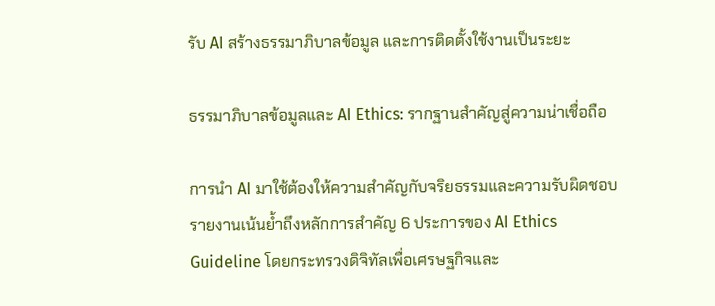รับ AI สร้างธรรมาภิบาลข้อมูล และการติดตั้งใช้งานเป็นระยะ

ธรรมาภิบาลข้อมูลและ AI Ethics: รากฐานสำคัญสู่ความน่าเชื่อถือ

การนำ AI มาใช้ต้องให้ความสำคัญกับจริยธรรมและความรับผิดชอบ รายงานเน้นย้ำถึงหลักการสำคัญ 6 ประการของ AI Ethics Guideline โดยกระทรวงดิจิทัลเพื่อเศรษฐกิจและ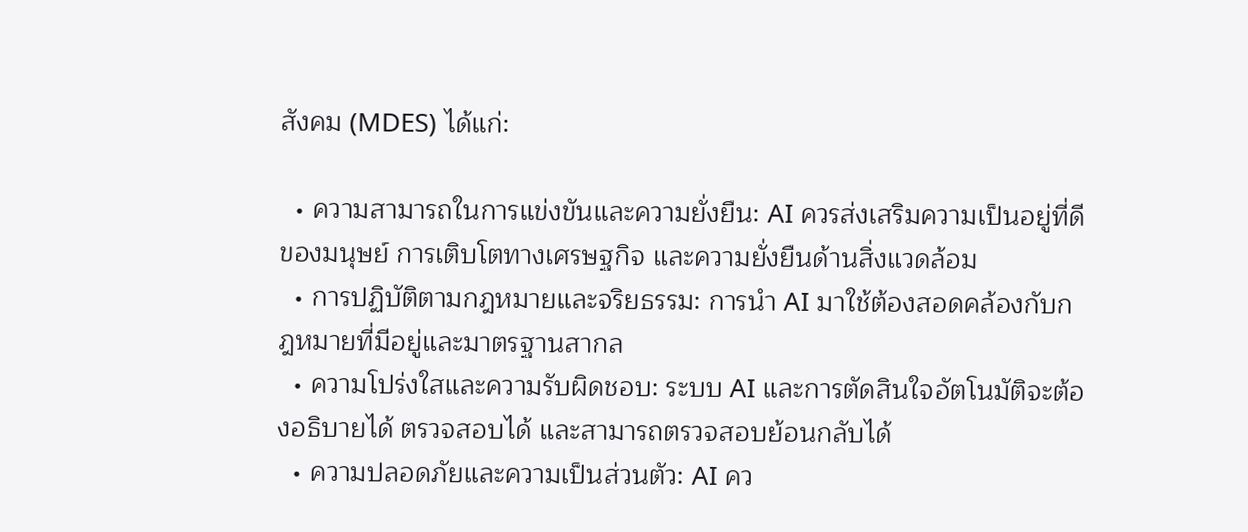สังคม (MDES) ได้แก่:

  • ความสามารถในการแข่งขันและความยั่งยืน: AI ควรส่งเสริมความเป็นอยู่ที่ดีของมนุษย์ การเติบโตทางเศรษฐกิจ และความยั่งยืนด้านสิ่งแวดล้อม
  • การปฏิบัติตามกฎหมายและจริยธรรม: การนำ AI มาใช้ต้องสอดคล้องกับกฎหมายที่มีอยู่และมาตรฐานสากล
  • ความโปร่งใสและความรับผิดชอบ: ระบบ AI และการตัดสินใจอัตโนมัติจะต้องอธิบายได้ ตรวจสอบได้ และสามารถตรวจสอบย้อนกลับได้
  • ความปลอดภัยและความเป็นส่วนตัว: AI คว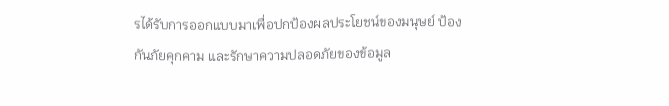รได้รับการออกแบบมาเพื่อปกป้องผลประโยชน์ของมนุษย์ ป้องกันภัยคุกคาม และรักษาความปลอดภัยของข้อมูล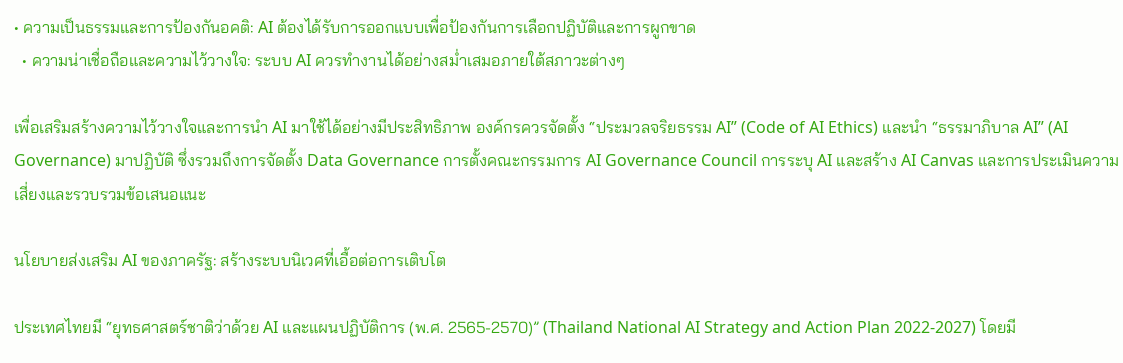• ความเป็นธรรมและการป้องกันอคติ: AI ต้องได้รับการออกแบบเพื่อป้องกันการเลือกปฏิบัติและการผูกขาด
  • ความน่าเชื่อถือและความไว้วางใจ: ระบบ AI ควรทำงานได้อย่างสม่ำเสมอภายใต้สภาวะต่างๆ

เพื่อเสริมสร้างความไว้วางใจและการนำ AI มาใช้ได้อย่างมีประสิทธิภาพ องค์กรควรจัดตั้ง “ประมวลจริยธรรม AI” (Code of AI Ethics) และนำ “ธรรมาภิบาล AI” (AI Governance) มาปฏิบัติ ซึ่งรวมถึงการจัดตั้ง Data Governance การตั้งคณะกรรมการ AI Governance Council การระบุ AI และสร้าง AI Canvas และการประเมินความเสี่ยงและรวบรวมข้อเสนอแนะ

นโยบายส่งเสริม AI ของภาครัฐ: สร้างระบบนิเวศที่เอื้อต่อการเติบโต

ประเทศไทยมี “ยุทธศาสตร์ชาติว่าด้วย AI และแผนปฏิบัติการ (พ.ศ. 2565-2570)” (Thailand National AI Strategy and Action Plan 2022-2027) โดยมี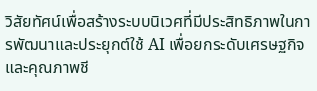วิสัยทัศน์เพื่อสร้างระบบนิเวศที่มีประสิทธิภาพในการพัฒนาและประยุกต์ใช้ AI เพื่อยกระดับเศรษฐกิจและคุณภาพชี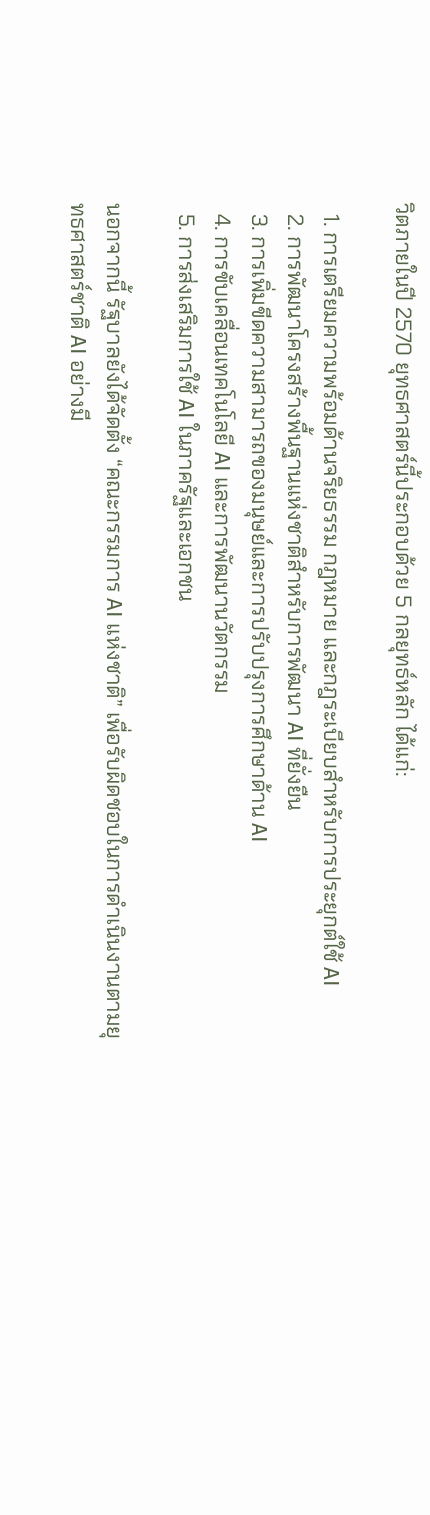วิตภายในปี 2570 ยุทธศาสตร์นี้ประกอบด้วย 5 กลยุทธ์หลัก ได้แก่:

  1. การเตรียมความพร้อมด้านจริยธรรม กฎหมาย และกฎระเบียบสำหรับการประยุกต์ใช้ AI
  2. การพัฒนาโครงสร้างพื้นฐานแห่งชาติสำหรับการพัฒนา AI ที่ยั่งยืน
  3. การเพิ่มขีดความสามารถของมนุษย์และการปรับปรุงการศึกษาด้าน AI
  4. การขับเคลื่อนเทคโนโลยี AI และการพัฒนานวัตกรรม
  5. การส่งเสริมการใช้ AI ในภาครัฐและเอกชน

นอกจากนี้ รัฐบาลยังได้จัดตั้ง “คณะกรรมการ AI แห่งชาติ” เพื่อรับผิดชอบในการดำเนินงานตามยุทธศาสตร์ชาติ AI อย่างมี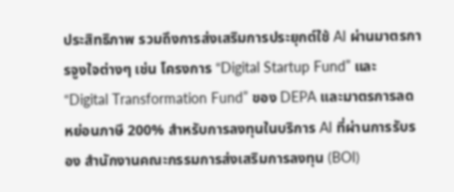ประสิทธิภาพ รวมถึงการส่งเสริมการประยุกต์ใช้ AI ผ่านมาตรการจูงใจต่างๆ เช่น โครงการ “Digital Startup Fund” และ “Digital Transformation Fund” ของ DEPA และมาตรการลดหย่อนภาษี 200% สำหรับการลงทุนในบริการ AI ที่ผ่านการรับรอง สำนักงานคณะกรรมการส่งเสริมการลงทุน (BOI)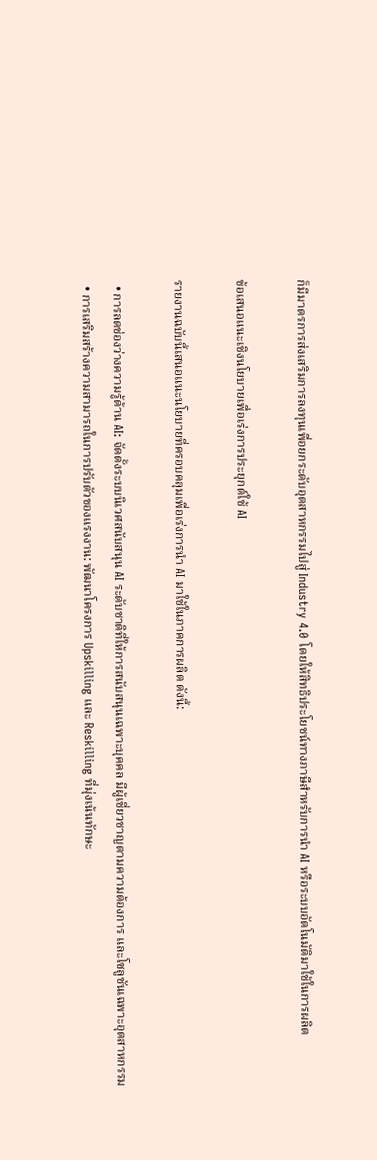ก็มีมาตรการส่งเสริมการลงทุนเพื่อยกระดับอุตสาหกรรมไปสู่ Industry 4.0 โดยให้สิทธิประโยชน์ทางภาษีสำหรับการนำ AI หรือระบบอัตโนมัติมาใช้ในการผลิต

ข้อเสนอแนะเชิงนโยบายเพื่อเร่งการประยุกต์ใช้ AI

รายงานฉบับนี้เสนอแนะนโยบายที่ครอบคลุมเพื่อเร่งการนำ AI มาใช้ในภาคการผลิต ดังนี้:

  • การลดช่องว่างความรู้ด้าน AI: จัดตั้งระบบนิเวศสนับสนุน AI ระดับชาติที่ให้การสนับสนุนเฉพาะบุคคล มีผู้เชี่ยวชาญตามความต้องการ และโซลูชันเฉพาะอุตสาหกรรม
  • การเสริมสร้างความสามารถในการปรับตัวของแรงงาน: พัฒนาโครงการ Upskilling และ Reskilling ที่มุ่งเน้นทักษะ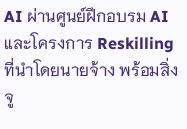AI ผ่านศูนย์ฝึกอบรม AI และโครงการ Reskilling ที่นำโดยนายจ้าง พร้อมสิ่งจู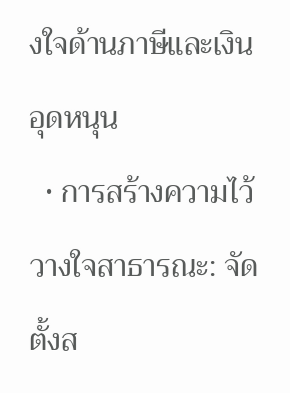งใจด้านภาษีและเงินอุดหนุน
  • การสร้างความไว้วางใจสาธารณะ: จัดตั้งส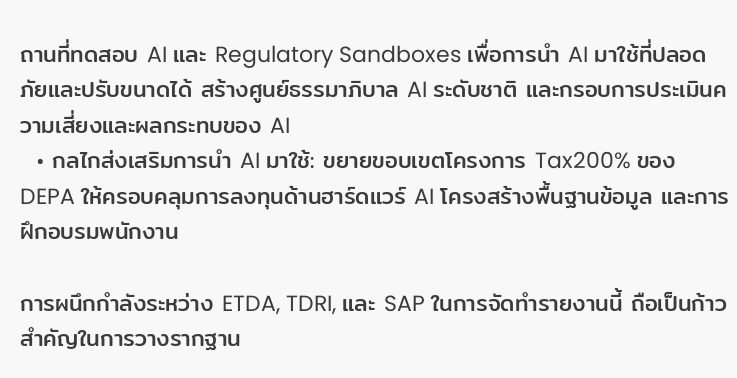ถานที่ทดสอบ AI และ Regulatory Sandboxes เพื่อการนำ AI มาใช้ที่ปลอดภัยและปรับขนาดได้ สร้างศูนย์ธรรมาภิบาล AI ระดับชาติ และกรอบการประเมินความเสี่ยงและผลกระทบของ AI
  • กลไกส่งเสริมการนำ AI มาใช้: ขยายขอบเขตโครงการ Tax200% ของ DEPA ให้ครอบคลุมการลงทุนด้านฮาร์ดแวร์ AI โครงสร้างพื้นฐานข้อมูล และการฝึกอบรมพนักงาน

การผนึกกำลังระหว่าง ETDA, TDRI, และ SAP ในการจัดทำรายงานนี้ ถือเป็นก้าวสำคัญในการวางรากฐาน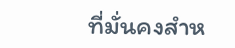ที่มั่นคงสำห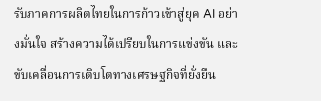รับภาคการผลิตไทยในการก้าวเข้าสู่ยุค AI อย่างมั่นใจ สร้างความได้เปรียบในการแข่งขัน และขับเคลื่อนการเติบโตทางเศรษฐกิจที่ยั่งยืน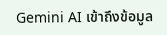Gemini AI เข้าถึงข้อมูล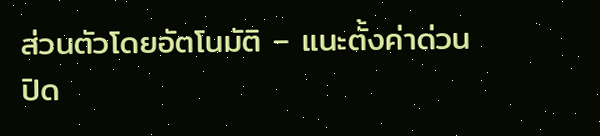ส่วนตัวโดยอัตโนมัติ – แนะตั้งค่าด่วน ปิด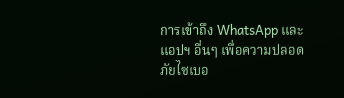การเข้าถึง WhatsApp และแอปฯ อื่นๆ เพื่อความปลอดภัยไซเบอ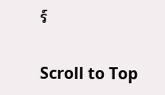ร์

Scroll to Top